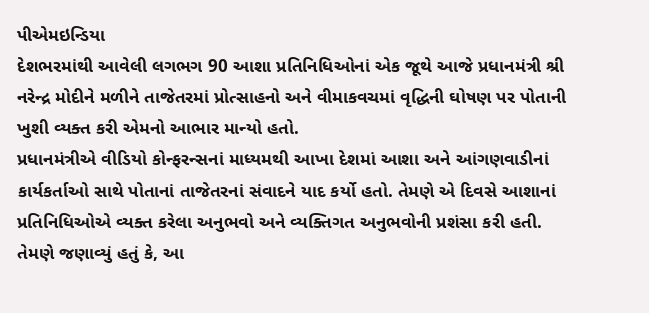પીએમઇન્ડિયા
દેશભરમાંથી આવેલી લગભગ 90 આશા પ્રતિનિધિઓનાં એક જૂથે આજે પ્રધાનમંત્રી શ્રી નરેન્દ્ર મોદીને મળીને તાજેતરમાં પ્રોત્સાહનો અને વીમાકવચમાં વૃદ્ધિની ઘોષણ પર પોતાની ખુશી વ્યક્ત કરી એમનો આભાર માન્યો હતો.
પ્રધાનમંત્રીએ વીડિયો કોન્ફરન્સનાં માધ્યમથી આખા દેશમાં આશા અને આંગણવાડીનાં કાર્યકર્તાઓ સાથે પોતાનાં તાજેતરનાં સંવાદને યાદ કર્યો હતો. તેમણે એ દિવસે આશાનાં પ્રતિનિધિઓએ વ્યક્ત કરેલા અનુભવો અને વ્યક્તિગત અનુભવોની પ્રશંસા કરી હતી. તેમણે જણાવ્યું હતું કે, આ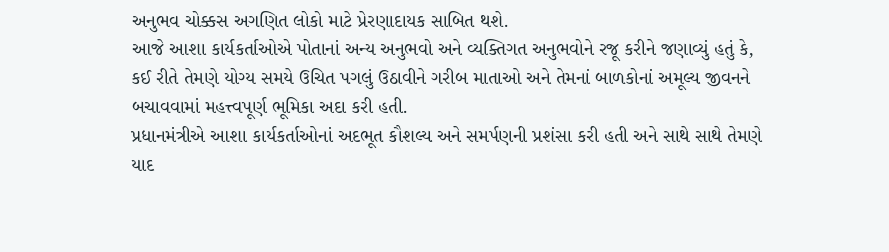અનુભવ ચોક્કસ અગણિત લોકો માટે પ્રેરણાદાયક સાબિત થશે.
આજે આશા કાર્યકર્તાઓએ પોતાનાં અન્ય અનુભવો અને વ્યક્તિગત અનુભવોને રજૂ કરીને જણાવ્યું હતું કે, કઈ રીતે તેમણે યોગ્ય સમયે ઉચિત પગલું ઉઠાવીને ગરીબ માતાઓ અને તેમનાં બાળકોનાં અમૂલ્ય જીવનને બચાવવામાં મહત્ત્વપૂર્ણ ભૂમિકા અદા કરી હતી.
પ્રધાનમંત્રીએ આશા કાર્યકર્તાઓનાં અદભૂત કૌશલ્ય અને સમર્પણની પ્રશંસા કરી હતી અને સાથે સાથે તેમણે યાદ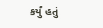કર્યું હતું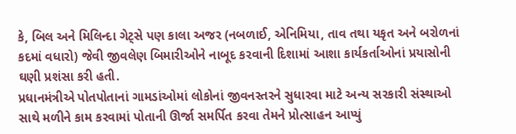કે, બિલ અને મિલિન્દા ગેટ્સે પણ કાલા અજર (નબળાઈ, એનિમિયા, તાવ તથા યકૃત અને બરોળનાં કદમાં વધારો) જેવી જીવલેણ બિમારીઓને નાબૂદ કરવાની દિશામાં આશા કાર્યકર્તાઓનાં પ્રયાસોની ઘણી પ્રશંસા કરી હતી.
પ્રધાનમંત્રીએ પોતપોતાનાં ગામડાંઓમાં લોકોનાં જીવનસ્તરને સુધારવા માટે અન્ય સરકારી સંસ્થાઓ સાથે મળીને કામ કરવામાં પોતાની ઊર્જા સમર્પિત કરવા તેમને પ્રોત્સાહન આપ્યું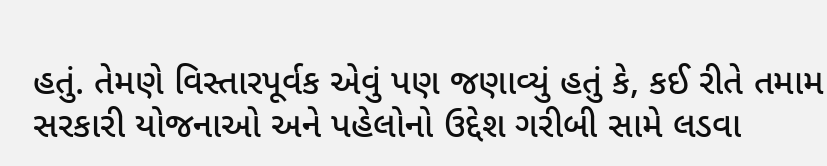હતું. તેમણે વિસ્તારપૂર્વક એવું પણ જણાવ્યું હતું કે, કઈ રીતે તમામ સરકારી યોજનાઓ અને પહેલોનો ઉદ્દેશ ગરીબી સામે લડવા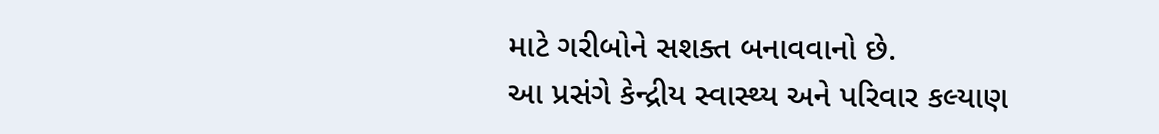માટે ગરીબોને સશક્ત બનાવવાનો છે.
આ પ્રસંગે કેન્દ્રીય સ્વાસ્થ્ય અને પરિવાર કલ્યાણ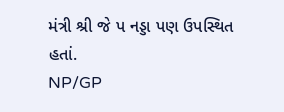મંત્રી શ્રી જે પ નડ્ડા પણ ઉપસ્થિત હતાં.
NP/GP